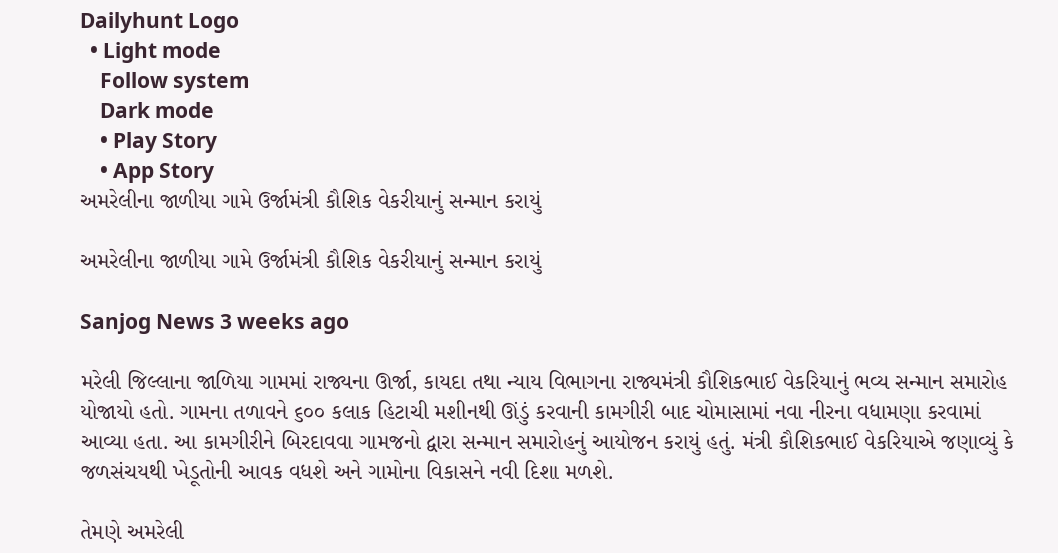Dailyhunt Logo
  • Light mode
    Follow system
    Dark mode
    • Play Story
    • App Story
અમરેલીના જાળીયા ગામે ઉર્જામંત્રી કૌશિક વેકરીયાનું સન્માન કરાયું

અમરેલીના જાળીયા ગામે ઉર્જામંત્રી કૌશિક વેકરીયાનું સન્માન કરાયું

Sanjog News 3 weeks ago

મરેલી જિલ્લાના જાળિયા ગામમાં રાજ્યના ઊર્જા, કાયદા તથા ન્યાય વિભાગના રાજ્યમંત્રી કૌશિકભાઈ વેકરિયાનું ભવ્ય સન્માન સમારોહ યોજાયો હતો. ગામના તળાવને ૬૦૦ કલાક હિટાચી મશીનથી ઊંડું કરવાની કામગીરી બાદ ચોમાસામાં નવા નીરના વધામણા કરવામાં આવ્યા હતા. આ કામગીરીને બિરદાવવા ગામજનો દ્વારા સન્માન સમારોહનું આયોજન કરાયું હતું. મંત્રી કૌશિકભાઈ વેકરિયાએ જણાવ્યું કે જળસંચયથી ખેડૂતોની આવક વધશે અને ગામોના વિકાસને નવી દિશા મળશે.

તેમણે અમરેલી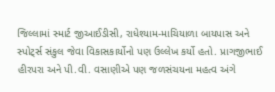જિલ્લામાં સ્માર્ટ જીઆઈડીસી, રાધેશ્યામ-માચિયાળા બાયપાસ અને સ્પોટ્‌ર્સ સંકુલ જેવા વિકાસકાર્યોનો પણ ઉલ્લેખ કર્યો હતો. પ્રાગજીભાઈ હીરપરા અને પી.વી. વસાણીએ પણ જળસંચયના મહત્વ અંગે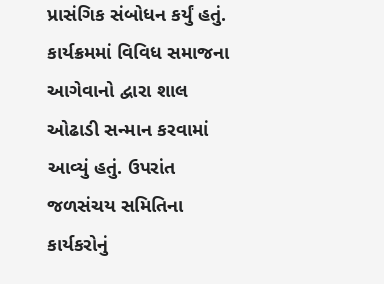પ્રાસંગિક સંબોધન કર્યું હતું. કાર્યક્રમમાં વિવિધ સમાજના આગેવાનો દ્વારા શાલ ઓઢાડી સન્માન કરવામાં આવ્યું હતું. ઉપરાંત જળસંચય સમિતિના કાર્યકરોનું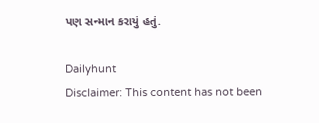પણ સન્માન કરાયું હતું.

Dailyhunt
Disclaimer: This content has not been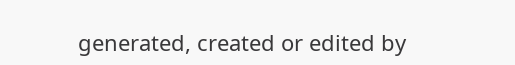generated, created or edited by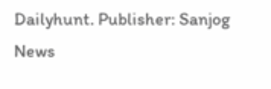Dailyhunt. Publisher: Sanjog News